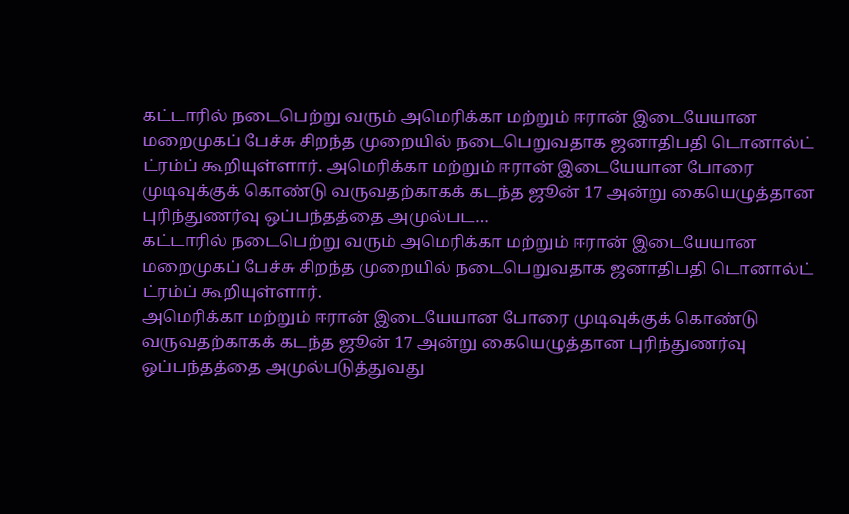கட்டாரில் நடைபெற்று வரும் அமெரிக்கா மற்றும் ஈரான் இடையேயான மறைமுகப் பேச்சு சிறந்த முறையில் நடைபெறுவதாக ஜனாதிபதி டொனால்ட் ட்ரம்ப் கூறியுள்ளார். அமெரிக்கா மற்றும் ஈரான் இடையேயான போரை முடிவுக்குக் கொண்டு வருவதற்காகக் கடந்த ஜூன் 17 அன்று கையெழுத்தான புரிந்துணர்வு ஒப்பந்தத்தை அமுல்பட…
கட்டாரில் நடைபெற்று வரும் அமெரிக்கா மற்றும் ஈரான் இடையேயான மறைமுகப் பேச்சு சிறந்த முறையில் நடைபெறுவதாக ஜனாதிபதி டொனால்ட் ட்ரம்ப் கூறியுள்ளார்.
அமெரிக்கா மற்றும் ஈரான் இடையேயான போரை முடிவுக்குக் கொண்டு வருவதற்காகக் கடந்த ஜூன் 17 அன்று கையெழுத்தான புரிந்துணர்வு ஒப்பந்தத்தை அமுல்படுத்துவது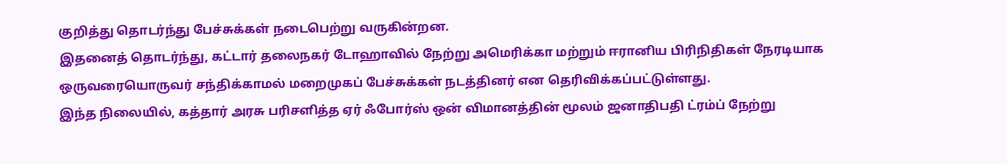குறித்து தொடர்ந்து பேச்சுக்கள் நடைபெற்று வருகின்றன.
இதனைத் தொடர்ந்து, கட்டார் தலைநகர் டோஹாவில் நேற்று அமெரிக்கா மற்றும் ஈரானிய பிரிநிதிகள் நேரடியாக ஒருவரையொருவர் சந்திக்காமல் மறைமுகப் பேச்சுக்கள் நடத்தினர் என தெரிவிக்கப்பட்டுள்ளது.
இந்த நிலையில், கத்தார் அரசு பரிசளித்த ஏர் ஃபோர்ஸ் ஒன் விமானத்தின் மூலம் ஜனாதிபதி ட்ரம்ப் நேற்று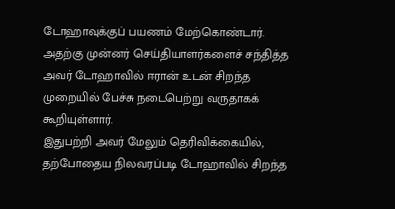டோஹாவுக்குப் பயணம் மேற்கொண்டார். அதற்கு முன்னர் செய்தியாளர்களைச் சந்தித்த அவர் டோஹாவில் ஈரான் உடன் சிறந்த முறையில் பேச்சு நடைபெற்று வருதாகக் கூறியுள்ளார்.
இதுபற்றி அவர் மேலும் தெரிவிக்கையில், தற்போதைய நிலவரப்படி டோஹாவில் சிறந்த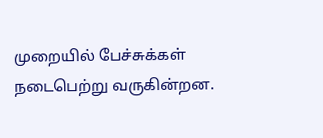முறையில் பேச்சுக்கள் நடைபெற்று வருகின்றன.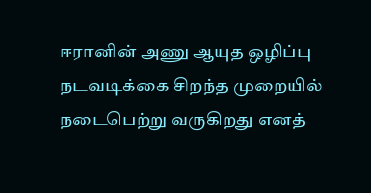ஈரானின் அணு ஆயுத ஒழிப்பு நடவடிக்கை சிறந்த முறையில் நடைபெற்று வருகிறது எனத்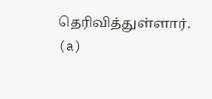தெரிவித்துள்ளார். (a)